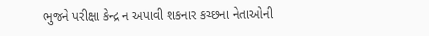ભુજને પરીક્ષા કેન્દ્ર ન અપાવી શકનાર કચ્છના નેતાઓની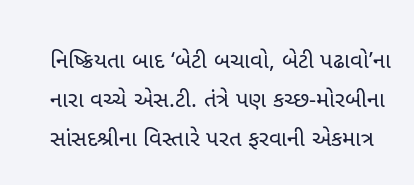નિષ્ક્રિયતા બાદ ‘બેટી બચાવો, બેટી પઢાવો’ના નારા વચ્ચે એસ.ટી. તંત્રે પણ કચ્છ-મોરબીના સાંસદશ્રીના વિસ્તારે પરત ફરવાની એકમાત્ર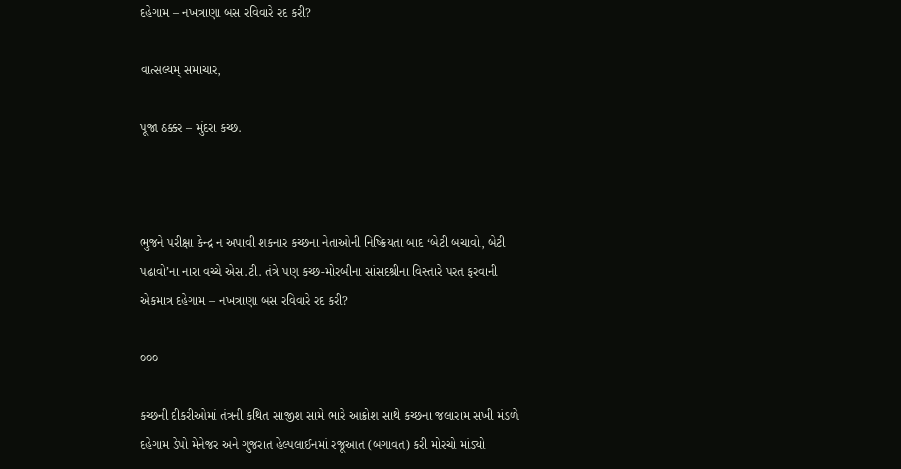દહેગામ – નખત્રાણા બસ રવિવારે રદ કરી?

વાત્સલ્યમ્ સમાચાર,

પૂજા ઠક્કર – મુંદરા કચ્છ.



ભુજને પરીક્ષા કેન્દ્ર ન અપાવી શકનાર કચ્છના નેતાઓની નિષ્ક્રિયતા બાદ ‘બેટી બચાવો, બેટી પઢાવો’ના નારા વચ્ચે એસ.ટી. તંત્રે પણ કચ્છ-મોરબીના સાંસદશ્રીના વિસ્તારે પરત ફરવાની એકમાત્ર દહેગામ – નખત્રાણા બસ રવિવારે રદ કરી?

૦૦૦

કચ્છની દીકરીઓમાં તંત્રની કથિત સાજીશ સામે ભારે આક્રોશ સાથે કચ્છના જલારામ સખી મંડળે દહેગામ ડેપો મેનેજર અને ગુજરાત હેલ્પલાઈનમાં રજૂઆત (બગાવત) કરી મોરચો માંડ્યો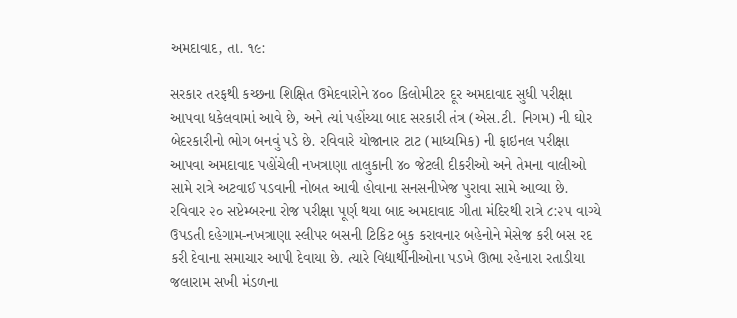અમદાવાદ, તા. ૧૯:

સરકાર તરફથી કચ્છના શિક્ષિત ઉમેદવારોને ૪૦૦ કિલોમીટર દૂર અમદાવાદ સુધી પરીક્ષા આપવા ધકેલવામાં આવે છે, અને ત્યાં પહોંચ્યા બાદ સરકારી તંત્ર (એસ.ટી. નિગમ) ની ઘોર બેદરકારીનો ભોગ બનવું પડે છે. રવિવારે યોજાનાર ટાટ (માધ્યમિક) ની ફાઇનલ પરીક્ષા આપવા અમદાવાદ પહોંચેલી નખત્રાણા તાલુકાની ૪૦ જેટલી દીકરીઓ અને તેમના વાલીઓ સામે રાત્રે અટવાઈ પડવાની નોબત આવી હોવાના સનસનીખેજ પુરાવા સામે આવ્યા છે. રવિવાર ૨૦ સપ્ટેમ્બરના રોજ પરીક્ષા પૂર્ણ થયા બાદ અમદાવાદ ગીતા મંદિરથી રાત્રે ૮:૨૫ વાગ્યે ઉપડતી દહેગામ-નખત્રાણા સ્લીપર બસની ટિકિટ બુક કરાવનાર બહેનોને મેસેજ કરી બસ રદ કરી દેવાના સમાચાર આપી દેવાયા છે. ત્યારે વિદ્યાર્થીનીઓના પડખે ઊભા રહેનારા રતાડીયા જલારામ સખી મંડળના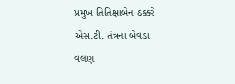પ્રમુખ તિતિક્ષાબેન ઠક્કરે એસ.ટી. તંત્રના બેવડા વલણ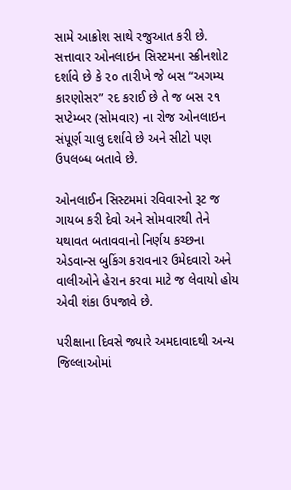સામે આક્રોશ સાથે રજુઆત કરી છે. સત્તાવાર ઓનલાઇન સિસ્ટમના સ્ક્રીનશોટ દર્શાવે છે કે ૨૦ તારીખે જે બસ “અગમ્ય કારણોસર” રદ કરાઈ છે તે જ બસ ૨૧ સપ્ટેમ્બર (સોમવાર) ના રોજ ઓનલાઇન સંપૂર્ણ ચાલુ દર્શાવે છે અને સીટો પણ ઉપલબ્ધ બતાવે છે.

ઓનલાઈન સિસ્ટમમાં રવિવારનો રૂટ જ ગાયબ કરી દેવો અને સોમવારથી તેને યથાવત બતાવવાનો નિર્ણય કચ્છના એડવાન્સ બુકિંગ કરાવનાર ઉમેદવારો અને વાલીઓને હેરાન કરવા માટે જ લેવાયો હોય એવી શંકા ઉપજાવે છે.

પરીક્ષાના દિવસે જ્યારે અમદાવાદથી અન્ય જિલ્લાઓમાં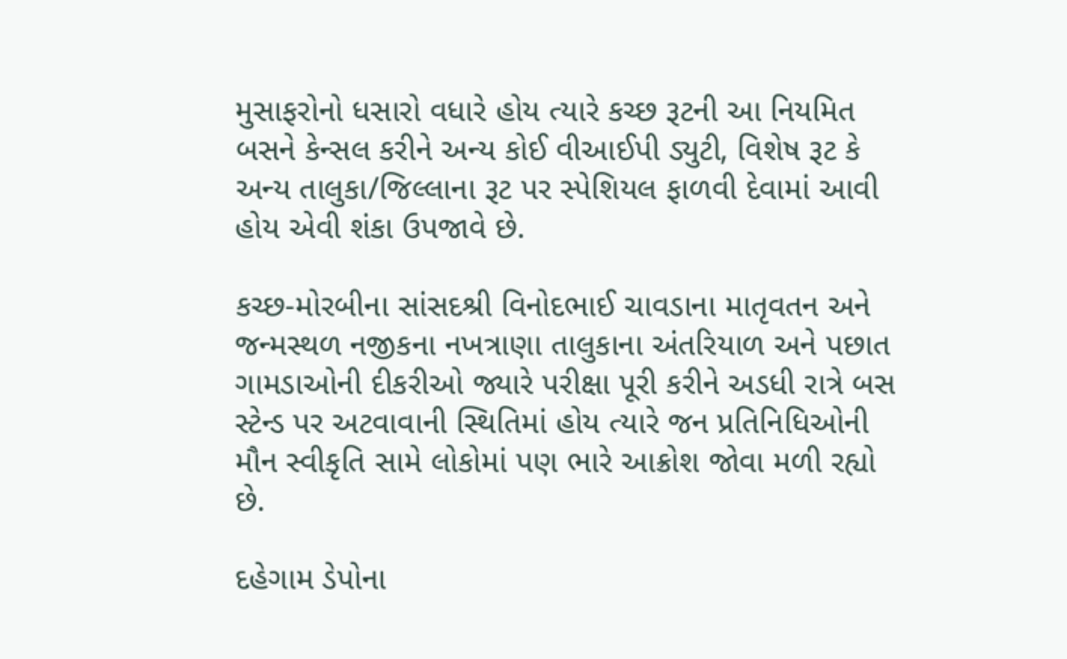મુસાફરોનો ધસારો વધારે હોય ત્યારે કચ્છ રૂટની આ નિયમિત બસને કેન્સલ કરીને અન્ય કોઈ વીઆઈપી ડ્યુટી, વિશેષ રૂટ કે અન્ય તાલુકા/જિલ્લાના રૂટ પર સ્પેશિયલ ફાળવી દેવામાં આવી હોય એવી શંકા ઉપજાવે છે.

કચ્છ-મોરબીના સાંસદશ્રી વિનોદભાઈ ચાવડાના માતૃવતન અને જન્મસ્થળ નજીકના નખત્રાણા તાલુકાના અંતરિયાળ અને પછાત ગામડાઓની દીકરીઓ જ્યારે પરીક્ષા પૂરી કરીને અડધી રાત્રે બસ સ્ટેન્ડ પર અટવાવાની સ્થિતિમાં હોય ત્યારે જન પ્રતિનિધિઓની મૌન સ્વીકૃતિ સામે લોકોમાં પણ ભારે આક્રોશ જોવા મળી રહ્યો છે.

દહેગામ ડેપોના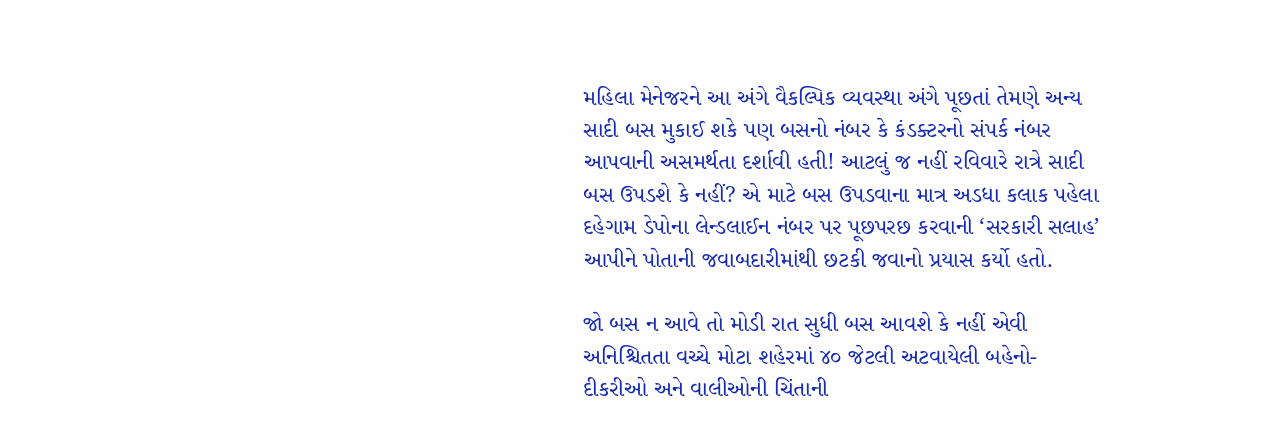મહિલા મેનેજરને આ અંગે વૈકલ્પિક વ્યવસ્થા અંગે પૂછતાં તેમણે અન્ય સાદી બસ મુકાઈ શકે પણ બસનો નંબર કે કંડક્ટરનો સંપર્ક નંબર આપવાની અસમર્થતા દર્શાવી હતી! આટલું જ નહીં રવિવારે રાત્રે સાદી બસ ઉપડશે કે નહીં? એ માટે બસ ઉપડવાના માત્ર અડધા કલાક પહેલા દહેગામ ડેપોના લેન્ડલાઈન નંબર પર પૂછપરછ કરવાની ‘સરકારી સલાહ’ આપીને પોતાની જવાબદારીમાંથી છટકી જવાનો પ્રયાસ કર્યો હતો.

જો બસ ન આવે તો મોડી રાત સુધી બસ આવશે કે નહીં એવી અનિશ્ચિતતા વચ્ચે મોટા શહેરમાં ૪૦ જેટલી અટવાયેલી બહેનો-દીકરીઓ અને વાલીઓની ચિંતાની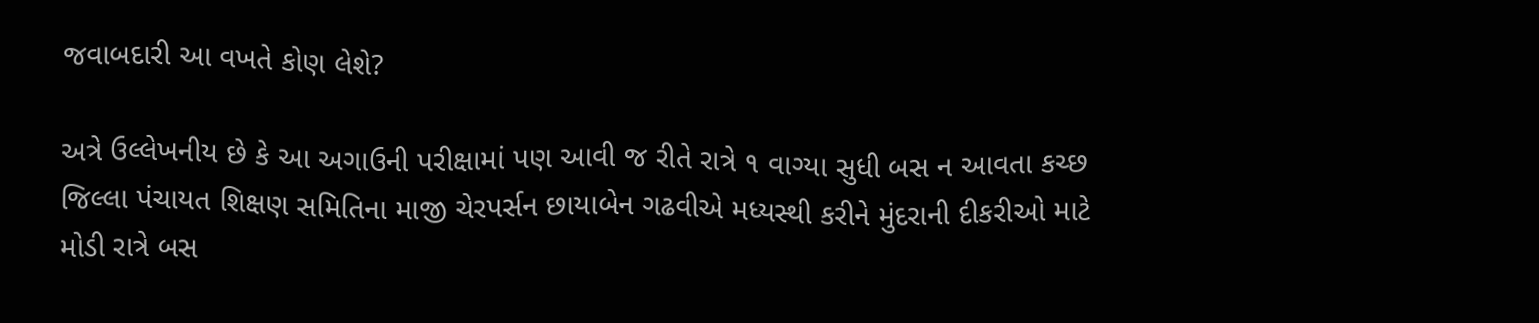જવાબદારી આ વખતે કોણ લેશે?

અત્રે ઉલ્લેખનીય છે કે આ અગાઉની પરીક્ષામાં પણ આવી જ રીતે રાત્રે ૧ વાગ્યા સુધી બસ ન આવતા કચ્છ જિલ્લા પંચાયત શિક્ષણ સમિતિના માજી ચેરપર્સન છાયાબેન ગઢવીએ મધ્યસ્થી કરીને મુંદરાની દીકરીઓ માટે મોડી રાત્રે બસ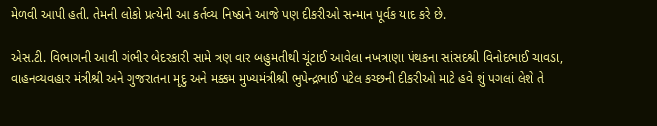મેળવી આપી હતી. તેમની લોકો પ્રત્યેની આ કર્તવ્ય નિષ્ઠાને આજે પણ દીકરીઓ સન્માન પૂર્વક યાદ કરે છે.

એસ.ટી. વિભાગની આવી ગંભીર બેદરકારી સામે ત્રણ વાર બહુમતીથી ચૂંટાઈ આવેલા નખત્રાણા પંથકના સાંસદશ્રી વિનોદભાઈ ચાવડા, વાહનવ્યવહાર મંત્રીશ્રી અને ગુજરાતના મૃદુ અને મક્કમ મુખ્યમંત્રીશ્રી ભુપેન્દ્રભાઈ પટેલ કચ્છની દીકરીઓ માટે હવે શું પગલાં લેશે તે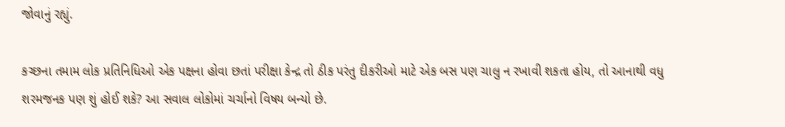જોવાનું રહ્યું.

કચ્છના તમામ લોક પ્રતિનિધિઓ એક પક્ષના હોવા છતાં પરીક્ષા કેન્દ્ર તો ઠીક પરંતુ દીકરીઓ માટે એક બસ પણ ચાલુ ન રખાવી શકતા હોય, તો આનાથી વધુ શરમજનક પણ શું હોઈ શકે? આ સવાલ લોકોમાં ચર્ચાનો વિષય બન્યો છે.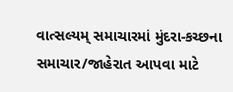વાત્સલ્યમ્ સમાચારમાં મુંદરા-કચ્છના સમાચાર/જાહેરાત આપવા માટે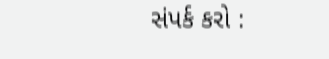સંપર્ક કરો :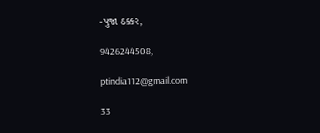-પુજા ઠક્કર,

9426244508,

ptindia112@gmail.com

33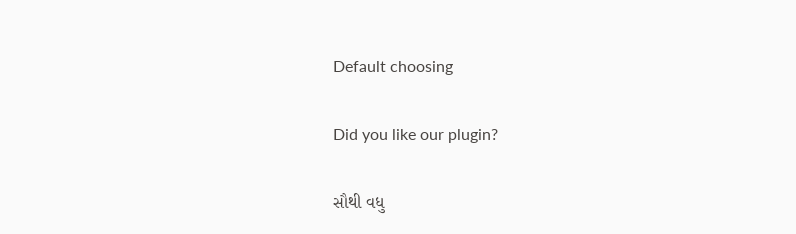Default choosing

Did you like our plugin?

સૌથી વધુ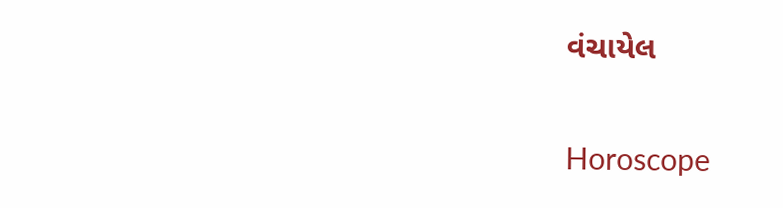વંચાયેલ

Horoscope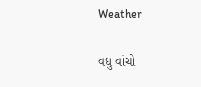Weather

વધુ વાંચો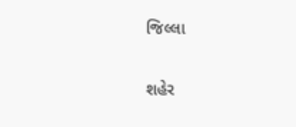જિલ્લા

શહેર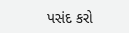પસંદ કરો